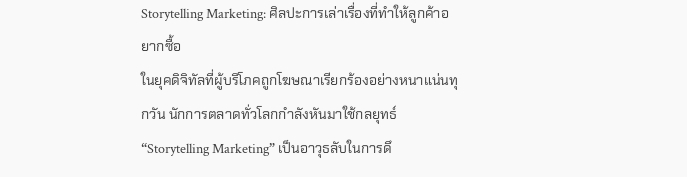Storytelling Marketing: ศิลปะการเล่าเรื่องที่ทำให้ลูกค้าอยากซื้อ
ในยุคดิจิทัลที่ผู้บริโภคถูกโฆษณาเรียกร้องอย่างหนาแน่นทุกวัน นักการตลาดทั่วโลกกำลังหันมาใช้กลยุทธ์ “Storytelling Marketing” เป็นอาวุธลับในการดึ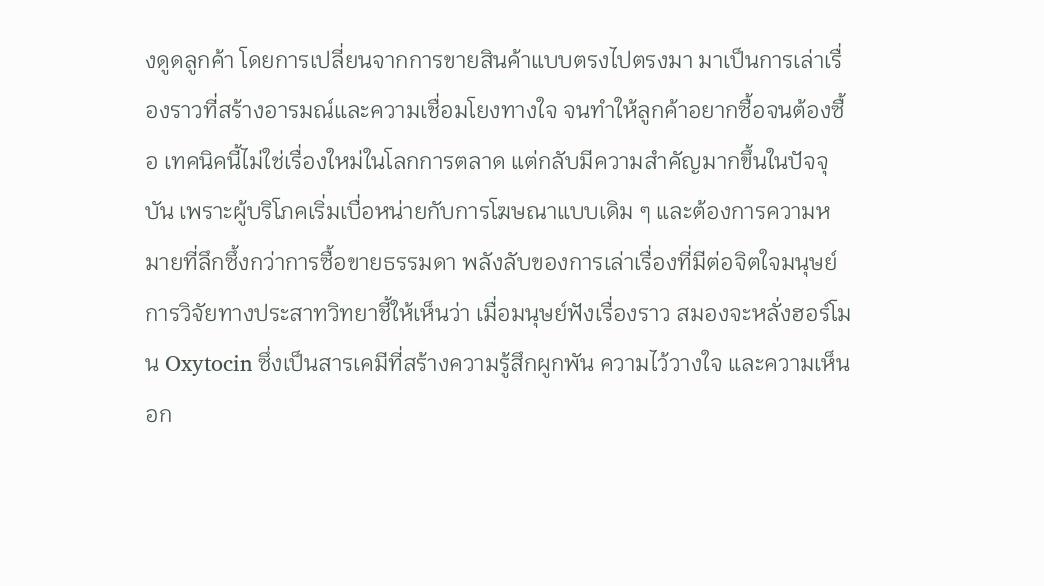งดูดลูกค้า โดยการเปลี่ยนจากการขายสินค้าแบบตรงไปตรงมา มาเป็นการเล่าเรื่องราวที่สร้างอารมณ์และความเชื่อมโยงทางใจ จนทำให้ลูกค้าอยากซื้อจนต้องซื้อ เทคนิคนี้ไม่ใช่เรื่องใหม่ในโลกการตลาด แต่กลับมีความสำคัญมากขึ้นในปัจจุบัน เพราะผู้บริโภคเริ่มเบื่อหน่ายกับการโฆษณาแบบเดิม ๆ และต้องการความหมายที่ลึกซึ้งกว่าการซื้อขายธรรมดา พลังลับของการเล่าเรื่องที่มีต่อจิตใจมนุษย์ การวิจัยทางประสาทวิทยาชี้ให้เห็นว่า เมื่อมนุษย์ฟังเรื่องราว สมองจะหลั่งฮอร์โมน Oxytocin ซึ่งเป็นสารเคมีที่สร้างความรู้สึกผูกพัน ความไว้วางใจ และความเห็นอก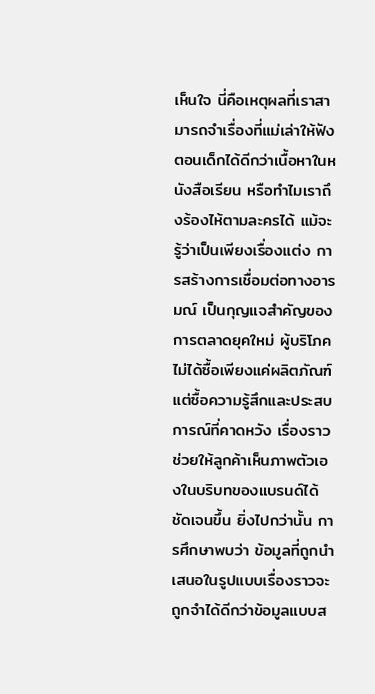เห็นใจ นี่คือเหตุผลที่เราสามารถจำเรื่องที่แม่เล่าให้ฟังตอนเด็กได้ดีกว่าเนื้อหาในหนังสือเรียน หรือทำไมเราถึงร้องไห้ตามละครได้ แม้จะรู้ว่าเป็นเพียงเรื่องแต่ง การสร้างการเชื่อมต่อทางอารมณ์ เป็นกุญแจสำคัญของการตลาดยุคใหม่ ผู้บริโภคไม่ได้ซื้อเพียงแค่ผลิตภัณฑ์ แต่ซื้อความรู้สึกและประสบการณ์ที่คาดหวัง เรื่องราวช่วยให้ลูกค้าเห็นภาพตัวเองในบริบทของแบรนด์ได้ชัดเจนขึ้น ยิ่งไปกว่านั้น การศึกษาพบว่า ข้อมูลที่ถูกนำเสนอในรูปแบบเรื่องราวจะถูกจำได้ดีกว่าข้อมูลแบบส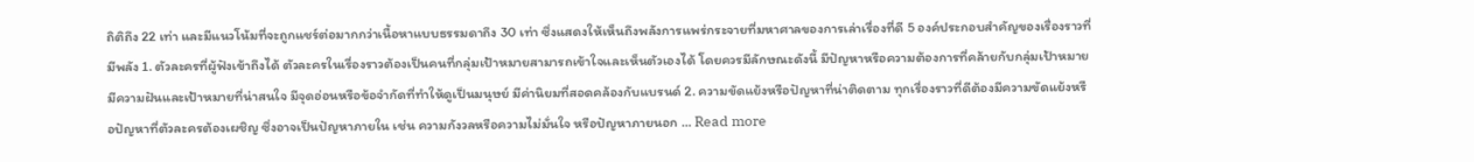ถิติถึง 22 เท่า และมีแนวโน้มที่จะถูกแชร์ต่อมากกว่าเนื้อหาแบบธรรมดาถึง 30 เท่า ซึ่งแสดงให้เห็นถึงพลังการแพร่กระจายที่มหาศาลของการเล่าเรื่องที่ดี 5 องค์ประกอบสำคัญของเรื่องราวที่มีพลัง 1. ตัวละครที่ผู้ฟังเข้าถึงได้ ตัวละครในเรื่องราวต้องเป็นคนที่กลุ่มเป้าหมายสามารถเข้าใจและเห็นตัวเองได้ โดยควรมีลักษณะดังนี้ มีปัญหาหรือความต้องการที่คล้ายกับกลุ่มเป้าหมาย มีความฝันและเป้าหมายที่น่าสนใจ มีจุดอ่อนหรือข้อจำกัดที่ทำให้ดูเป็นมนุษย์ มีค่านิยมที่สอดคล้องกับแบรนด์ 2. ความขัดแย้งหรือปัญหาที่น่าติดตาม ทุกเรื่องราวที่ดีต้องมีความขัดแย้งหรือปัญหาที่ตัวละครต้องเผชิญ ซึ่งอาจเป็นปัญหาภายใน เช่น ความกังวลหรือความไม่มั่นใจ หรือปัญหาภายนอก … Read more